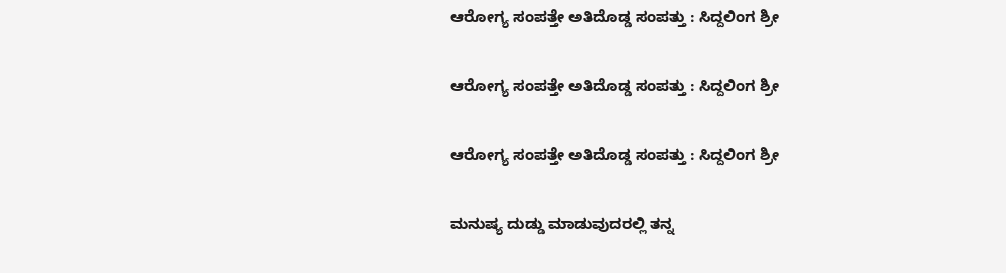ಆರೋಗ್ಯ ಸಂಪತ್ತೇ ಅತಿದೊಡ್ಡ ಸಂಪತ್ತು : ಸಿದ್ದಲಿಂಗ ಶ್ರೀ

ಆರೋಗ್ಯ ಸಂಪತ್ತೇ ಅತಿದೊಡ್ಡ ಸಂಪತ್ತು : ಸಿದ್ದಲಿಂಗ ಶ್ರೀ

ಆರೋಗ್ಯ ಸಂಪತ್ತೇ ಅತಿದೊಡ್ಡ ಸಂಪತ್ತು : ಸಿದ್ದಲಿಂಗ ಶ್ರೀ

ಮನುಷ್ಯ ದುಡ್ಡು ಮಾಡುವುದರಲ್ಲಿ ತನ್ನ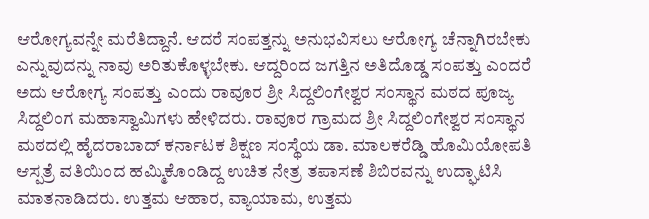ಆರೋಗ್ಯವನ್ನೇ ಮರೆತಿದ್ದಾನೆ. ಆದರೆ ಸಂಪತ್ತನ್ನು ಅನುಭವಿಸಲು ಆರೋಗ್ಯ ಚೆನ್ನಾಗಿರಬೇಕು ಎನ್ನುವುದನ್ನು ನಾವು ಅರಿತುಕೊಳ್ಳಬೇಕು. ಆದ್ದರಿಂದ ಜಗತ್ತಿನ ಅತಿದೊಡ್ಡ ಸಂಪತ್ತು ಎಂದರೆ ಅದು ಆರೋಗ್ಯ ಸಂಪತ್ತು ಎಂದು ರಾವೂರ ಶ್ರೀ ಸಿದ್ದಲಿಂಗೇಶ್ವರ ಸಂಸ್ಥಾನ ಮಠದ ಪೂಜ್ಯ ಸಿದ್ದಲಿಂಗ ಮಹಾಸ್ವಾಮಿಗಳು ಹೇಳಿದರು. ರಾವೂರ ಗ್ರಾಮದ ಶ್ರೀ ಸಿದ್ದಲಿಂಗೇಶ್ವರ ಸಂಸ್ಥಾನ ಮಠದಲ್ಲಿ ಹೈದರಾಬಾದ್ ಕರ್ನಾಟಕ ಶಿಕ್ಷಣ ಸಂಸ್ಥೆಯ ಡಾ. ಮಾಲಕರೆಡ್ಡಿ ಹೊಮಿಯೋಪತಿ ಆಸ್ಪತ್ರೆ ವತಿಯಿಂದ ಹಮ್ಮಿಕೊಂಡಿದ್ದ ಉಚಿತ ನೇತ್ರ ತಪಾಸಣೆ ಶಿಬಿರವನ್ನು ಉದ್ಘಾಟಿಸಿ ಮಾತನಾಡಿದರು. ಉತ್ತಮ ಆಹಾರ, ವ್ಯಾಯಾಮ, ಉತ್ತಮ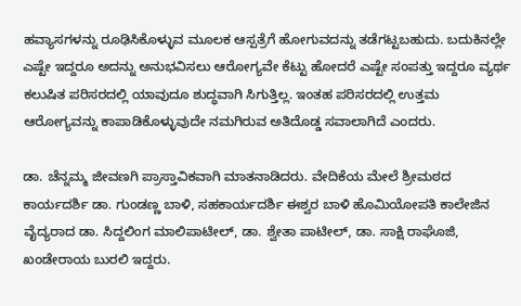ಹವ್ಯಾಸಗಳನ್ನು ರೂಢಿಸಿಕೊಳ್ಳುವ ಮೂಲಕ ಆಸ್ಪತ್ರೆಗೆ ಹೋಗುವದನ್ನು ತಡೆಗಟ್ಟಬಹುದು. ಬದುಕಿನಲ್ಲೇ ಎಷ್ಟೇ ಇದ್ದರೂ ಅದನ್ನು ಅನುಭವಿಸಲು ಆರೋಗ್ಯವೇ ಕೆಟ್ಟು ಹೋದರೆ ಎಷ್ಟೇ ಸಂಪತ್ತು ಇದ್ದರೂ ವ್ಯರ್ಥ ಕಲುಷಿತ ಪರಿಸರದಲ್ಲಿ ಯಾವುದೂ ಶುದ್ಧವಾಗಿ ಸಿಗುತ್ತಿಲ್ಲ. ಇಂತಹ ಪರಿಸರದಲ್ಲಿ ಉತ್ತಮ ಆರೋಗ್ಯವನ್ನು ಕಾಪಾಡಿಕೊಳ್ಳುವುದೇ ನಮಗಿರುವ ಅತಿದೊಡ್ಡ ಸವಾಲಾಗಿದೆ ಎಂದರು.

ಡಾ. ಚೆನ್ನಮ್ಮ ಜೀವಣಗಿ ಪ್ರಾಸ್ತಾವಿಕವಾಗಿ ಮಾತನಾಡಿದರು. ವೇದಿಕೆಯ ಮೇಲೆ ಶ್ರೀಮಠದ ಕಾರ್ಯದರ್ಶಿ ಡಾ. ಗುಂಡಣ್ಣ ಬಾಳಿ, ಸಹಕಾರ್ಯದರ್ಶಿ ಈಶ್ವರ ಬಾಳಿ ಹೊಮಿಯೋಪತಿ ಕಾಲೇಜಿನ ವೈದ್ಯರಾದ ಡಾ. ಸಿದ್ದಲಿಂಗ ಮಾಲಿಪಾಟೀಲ್, ಡಾ. ಶ್ವೇತಾ ಪಾಟೀಲ್, ಡಾ. ಸಾಕ್ಷಿ ರಾಘೊಜಿ, ಖಂಡೇರಾಯ ಬುರಲಿ ಇದ್ದರು.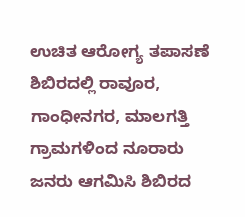ಉಚಿತ ಆರೋಗ್ಯ ತಪಾಸಣೆ ಶಿಬಿರದಲ್ಲಿ ರಾವೂರ, ಗಾಂಧೀನಗರ, ಮಾಲಗತ್ತಿ ಗ್ರಾಮಗಳಿಂದ ನೂರಾರು ಜನರು ಆಗಮಿಸಿ ಶಿಬಿರದ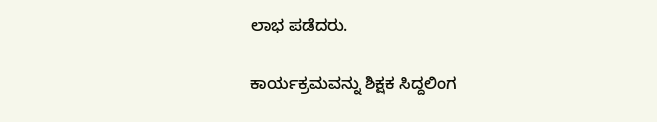ಲಾಭ ಪಡೆದರು.

ಕಾರ್ಯಕ್ರಮವನ್ನು ಶಿಕ್ಷಕ ಸಿದ್ದಲಿಂಗ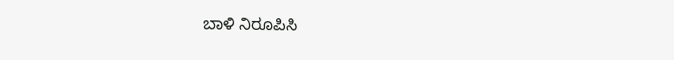ಬಾಳಿ ನಿರೂಪಿಸಿ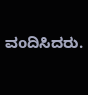ವoದಿಸಿದರು.